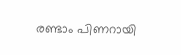രണ്ടാം പിണറായി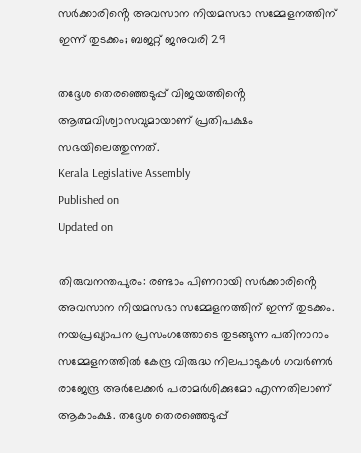സർക്കാരിൻ്റെ അവസാന നിയമസഭാ സമ്മേളനത്തിന് ഇന്ന് തുടക്കം; ബജറ്റ് ജനുവരി 29

തദ്ദേശ തെരഞ്ഞെടുപ്പ് വിജയത്തിൻ്റെ ആത്മവിശ്വാസവുമായാണ് പ്രതിപക്ഷം സഭയിലെത്തുന്നത്.
Kerala Legislative Assembly
Published on
Updated on

തിരുവനന്തപുരം: രണ്ടാം പിണറായി സർക്കാരിൻ്റെ അവസാന നിയമസഭാ സമ്മേളനത്തിന് ഇന്ന് തുടക്കം. നയപ്രഖ്യാപന പ്രസംഗത്തോടെ തുടങ്ങുന്ന പതിനാറാം സമ്മേളനത്തിൽ കേന്ദ്ര വിരുദ്ധ നിലപാടുകൾ ഗവർണർ രാജേന്ദ്ര അർലേക്കർ പരാമർശിക്കുമോ എന്നതിലാണ് ആകാംക്ഷ. തദ്ദേശ തെരഞ്ഞെടുപ്പ്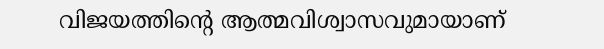വിജയത്തിൻ്റെ ആത്മവിശ്വാസവുമായാണ്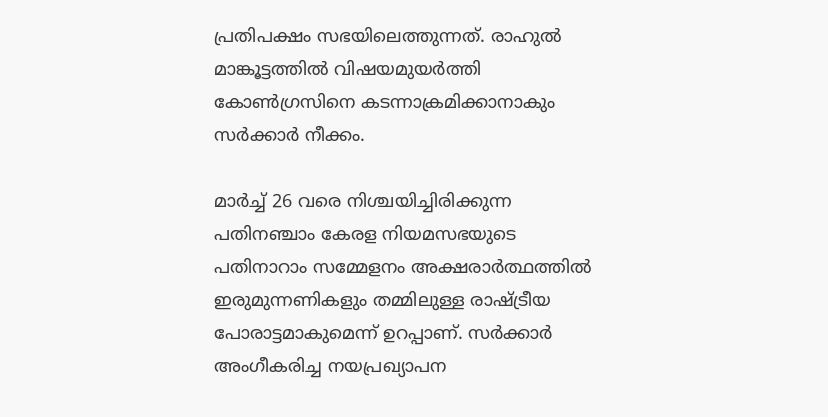പ്രതിപക്ഷം സഭയിലെത്തുന്നത്. രാഹുൽ മാങ്കൂട്ടത്തിൽ വിഷയമുയർത്തി കോൺഗ്രസിനെ കടന്നാക്രമിക്കാനാകും സർക്കാർ നീക്കം.

മാർച്ച് 26 വരെ നിശ്ചയിച്ചിരിക്കുന്ന പതിനഞ്ചാം കേരള നിയമസഭയുടെ പതിനാറാം സമ്മേളനം അക്ഷരാർത്ഥത്തിൽ ഇരുമുന്നണികളും തമ്മിലുള്ള രാഷ്ട്രീയ പോരാട്ടമാകുമെന്ന് ഉറപ്പാണ്. സർക്കാർ അംഗീകരിച്ച നയപ്രഖ്യാപന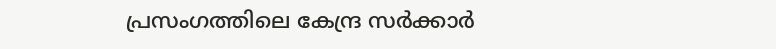പ്രസംഗത്തിലെ കേന്ദ്ര സർക്കാർ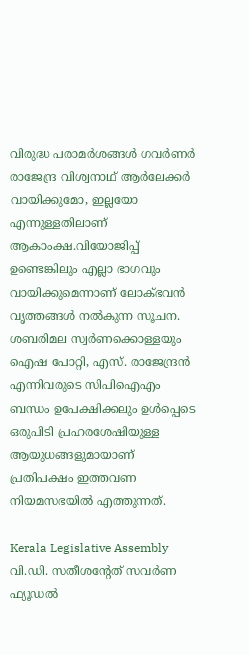വിരുദ്ധ പരാമർശങ്ങൾ ഗവർണർ രാജേന്ദ്ര വിശ്വനാഥ് ആർലേക്കർ വായിക്കുമോ, ഇല്ലയോ എന്നുള്ളതിലാണ് ആകാംക്ഷ.വിയോജിപ്പ് ഉണ്ടെങ്കിലും എല്ലാ ഭാഗവും വായിക്കുമെന്നാണ് ലോക്ഭവൻ വൃത്തങ്ങൾ നൽകുന്ന സൂചന. ശബരിമല സ്വർണക്കൊള്ളയും ഐഷ പോറ്റി, എസ്. രാജേന്ദ്രൻ എന്നിവരുടെ സിപിഐഎം ബന്ധം ഉപേക്ഷിക്കലും ഉൾപ്പെടെ ഒരുപിടി പ്രഹരശേഷിയുള്ള ആയുധങ്ങളുമായാണ് പ്രതിപക്ഷം ഇത്തവണ നിയമസഭയിൽ എത്തുന്നത്.

Kerala Legislative Assembly
വി.ഡി. സതീശൻ്റേത് സവർണ ഫ്യൂഡൽ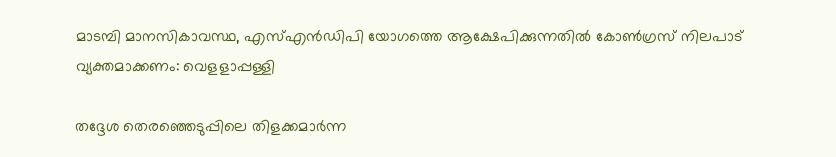മാടമ്പി മാനസികാവസ്ഥ, എസ്എൻഡിപി യോഗത്തെ ആക്ഷേപിക്കുന്നതിൽ കോൺഗ്രസ് നിലപാട് വ്യക്തമാക്കണം: വെളളാപ്പള്ളി

തദ്ദേശ തെരഞ്ഞെടുപ്പിലെ തിളക്കമാർന്ന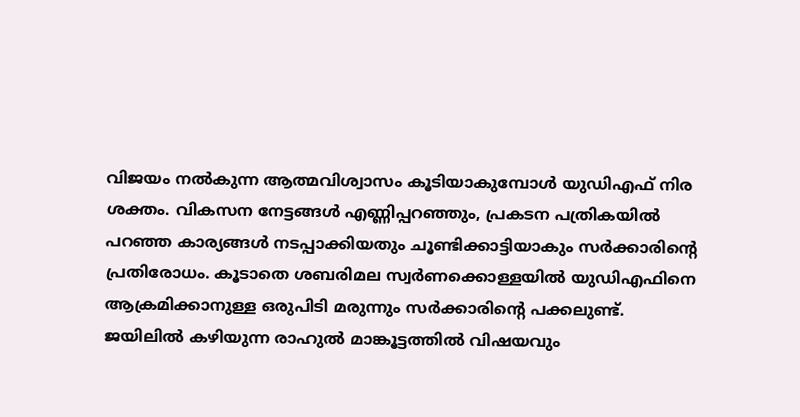വിജയം നൽകുന്ന ആത്മവിശ്വാസം കൂടിയാകുമ്പോൾ യുഡിഎഫ് നിര ശക്തം. വികസന നേട്ടങ്ങൾ എണ്ണിപ്പറഞ്ഞും, പ്രകടന പത്രികയിൽ പറഞ്ഞ കാര്യങ്ങൾ നടപ്പാക്കിയതും ചൂണ്ടിക്കാട്ടിയാകും സർക്കാരിൻ്റെ പ്രതിരോധം. കൂടാതെ ശബരിമല സ്വർണക്കൊള്ളയിൽ യുഡിഎഫിനെ ആക്രമിക്കാനുള്ള ഒരുപിടി മരുന്നും സർക്കാരിൻ്റെ പക്കലുണ്ട്. ജയിലിൽ കഴിയുന്ന രാഹുൽ മാങ്കൂട്ടത്തിൽ വിഷയവും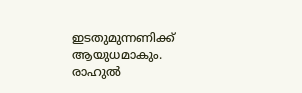ഇടതുമുന്നണിക്ക് ആയുധമാകും. രാഹുൽ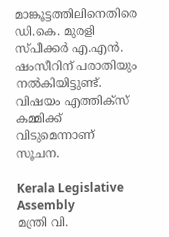മാങ്കൂട്ടത്തിലിനെതിരെ ഡി.കെ. മുരളി സ്പീക്കർ എ.എൻ. ഷംസീറിന് പരാതിയും നൽകിയിട്ടുണ്ട്. വിഷയം എത്തിക്സ് കമ്മിക്ക് വിടുമെന്നാണ് സൂചന.

Kerala Legislative Assembly
മന്ത്രി വി.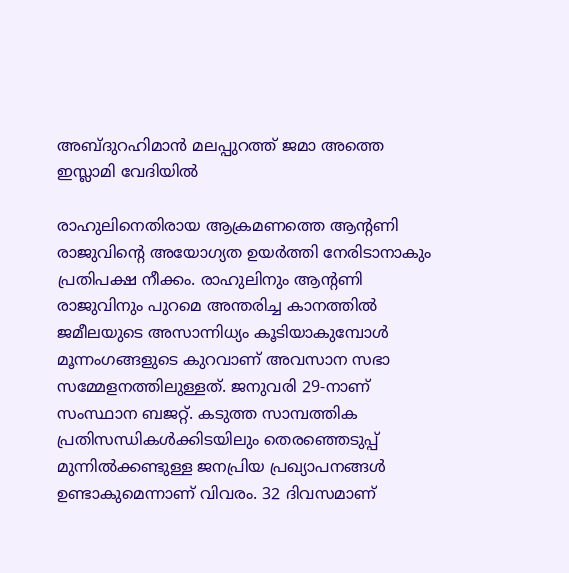അബ്ദുറഹിമാൻ മലപ്പുറത്ത് ജമാ അത്തെ ഇസ്ലാമി വേദിയിൽ

രാഹുലിനെതിരായ ആക്രമണത്തെ ആൻ്റണി രാജുവിൻ്റെ അയോഗ്യത ഉയർത്തി നേരിടാനാകും പ്രതിപക്ഷ നീക്കം. രാഹുലിനും ആൻ്റണി രാജുവിനും പുറമെ അന്തരിച്ച കാനത്തിൽ ജമീലയുടെ അസാന്നിധ്യം കൂടിയാകുമ്പോൾ മൂന്നംഗങ്ങളുടെ കുറവാണ് അവസാന സഭാ സമ്മേളനത്തിലുള്ളത്. ജനുവരി 29-നാണ് സംസ്ഥാന ബജറ്റ്. കടുത്ത സാമ്പത്തിക പ്രതിസന്ധികൾക്കിടയിലും തെരഞ്ഞെടുപ്പ് മുന്നിൽക്കണ്ടുള്ള ജനപ്രിയ പ്രഖ്യാപനങ്ങൾ ഉണ്ടാകുമെന്നാണ് വിവരം. 32 ദിവസമാണ്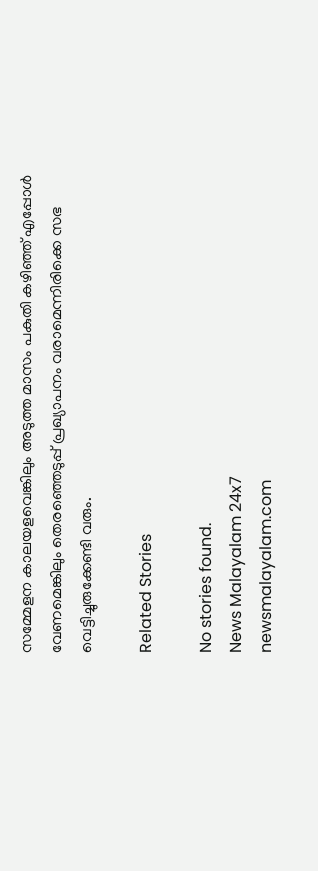സമ്മേളന കാലയളവെങ്കിലും അടുത്ത മാസം പകുതി കഴിഞ്ഞ് എപ്പോൾ വേണമെങ്കിലും തെരഞ്ഞെടുപ്പ് പ്രഖ്യാപനം വരാമെന്നിരിക്കെ സഭ വെട്ടിച്ചുരുക്കേണ്ടി വരും.

Related Stories

No stories found.
News Malayalam 24x7
newsmalayalam.com